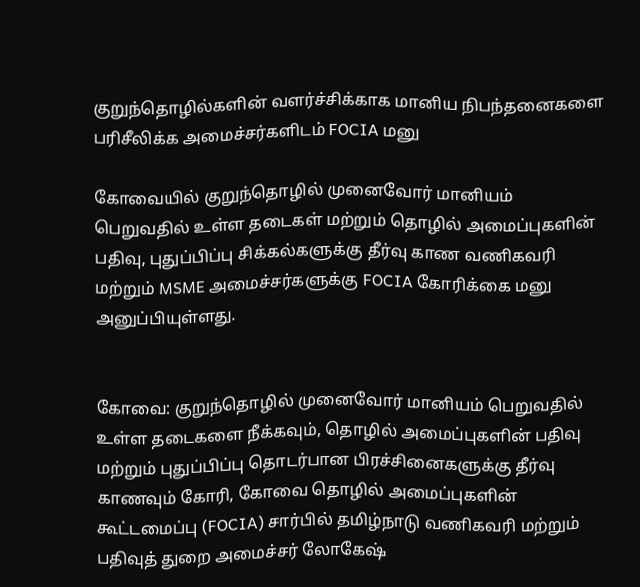குறுந்தொழில்களின் வளர்ச்சிக்காக மானிய நிபந்தனைகளை பரிசீலிக்க அமைச்சர்களிடம் FOCIA மனு

கோவையில் குறுந்தொழில் முனைவோர் மானியம் பெறுவதில் உள்ள தடைகள் மற்றும் தொழில் அமைப்புகளின் பதிவு, புதுப்பிப்பு சிக்கல்களுக்கு தீர்வு காண வணிகவரி மற்றும் MSME அமைச்சர்களுக்கு FOCIA கோரிக்கை மனு அனுப்பியுள்ளது.


கோவை: குறுந்தொழில் முனைவோர் மானியம் பெறுவதில் உள்ள தடைகளை நீக்கவும், தொழில் அமைப்புகளின் பதிவு மற்றும் புதுப்பிப்பு தொடர்பான பிரச்சினைகளுக்கு தீர்வு காணவும் கோரி, கோவை தொழில் அமைப்புகளின் கூட்டமைப்பு (FOCIA) சார்பில் தமிழ்நாடு வணிகவரி மற்றும் பதிவுத் துறை அமைச்சர் லோகேஷ்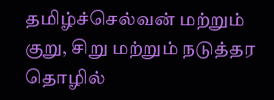தமிழ்ச்செல்வன் மற்றும் குறு, சிறு மற்றும் நடுத்தர தொழில்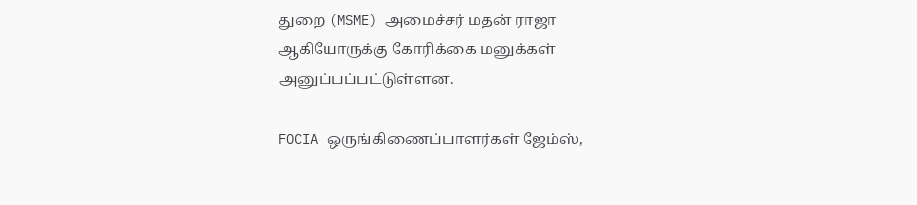துறை (MSME) அமைச்சர் மதன் ராஜா ஆகியோருக்கு கோரிக்கை மனுக்கள் அனுப்பப்பட்டுள்ளன.

FOCIA ஒருங்கிணைப்பாளர்கள் ஜேம்ஸ்,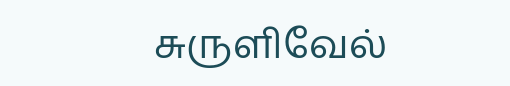சுருளிவேல்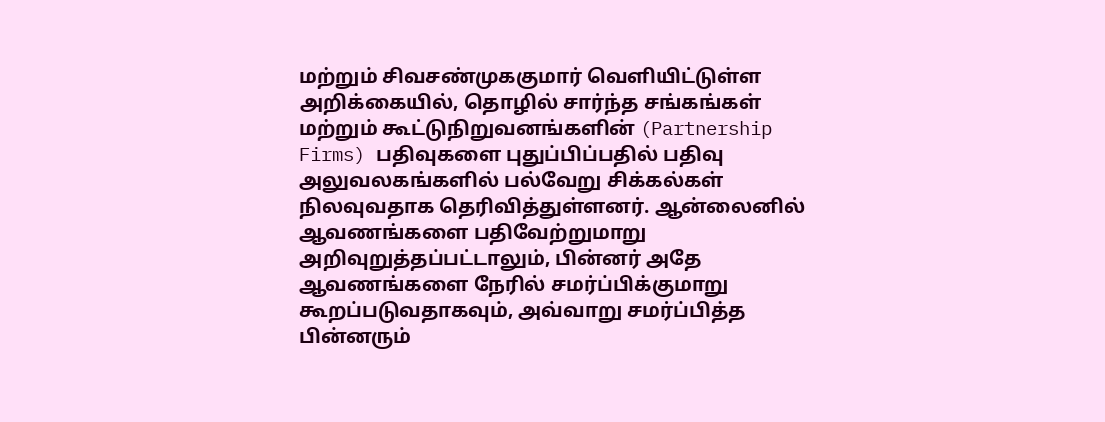மற்றும் சிவசண்முககுமார் வெளியிட்டுள்ள அறிக்கையில், தொழில் சார்ந்த சங்கங்கள் மற்றும் கூட்டுநிறுவனங்களின் (Partnership Firms) பதிவுகளை புதுப்பிப்பதில் பதிவு அலுவலகங்களில் பல்வேறு சிக்கல்கள் நிலவுவதாக தெரிவித்துள்ளனர். ஆன்லைனில் ஆவணங்களை பதிவேற்றுமாறு அறிவுறுத்தப்பட்டாலும், பின்னர் அதே ஆவணங்களை நேரில் சமர்ப்பிக்குமாறு கூறப்படுவதாகவும், அவ்வாறு சமர்ப்பித்த பின்னரும்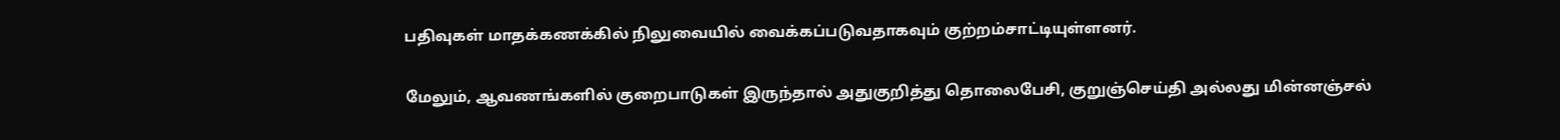பதிவுகள் மாதக்கணக்கில் நிலுவையில் வைக்கப்படுவதாகவும் குற்றம்சாட்டியுள்ளனர்.

மேலும், ஆவணங்களில் குறைபாடுகள் இருந்தால் அதுகுறித்து தொலைபேசி, குறுஞ்செய்தி அல்லது மின்னஞ்சல்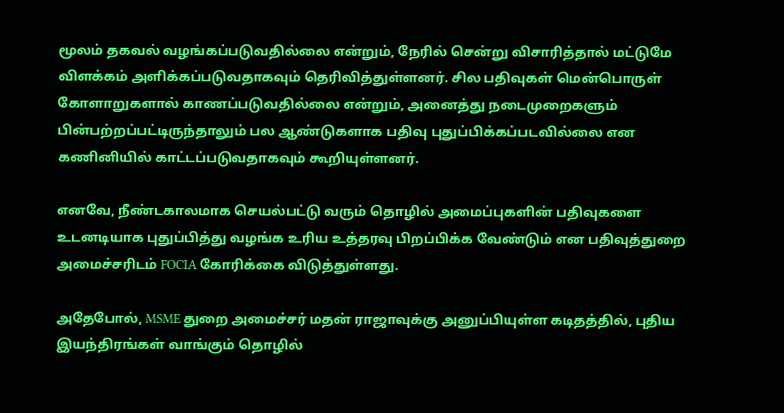மூலம் தகவல் வழங்கப்படுவதில்லை என்றும், நேரில் சென்று விசாரித்தால் மட்டுமே விளக்கம் அளிக்கப்படுவதாகவும் தெரிவித்துள்ளனர். சில பதிவுகள் மென்பொருள் கோளாறுகளால் காணப்படுவதில்லை என்றும், அனைத்து நடைமுறைகளும் பின்பற்றப்பட்டிருந்தாலும் பல ஆண்டுகளாக பதிவு புதுப்பிக்கப்படவில்லை என கணினியில் காட்டப்படுவதாகவும் கூறியுள்ளனர்.

எனவே, நீண்டகாலமாக செயல்பட்டு வரும் தொழில் அமைப்புகளின் பதிவுகளை உடனடியாக புதுப்பித்து வழங்க உரிய உத்தரவு பிறப்பிக்க வேண்டும் என பதிவுத்துறை அமைச்சரிடம் FOCIA கோரிக்கை விடுத்துள்ளது.

அதேபோல், MSME துறை அமைச்சர் மதன் ராஜாவுக்கு அனுப்பியுள்ள கடிதத்தில், புதிய இயந்திரங்கள் வாங்கும் தொழில்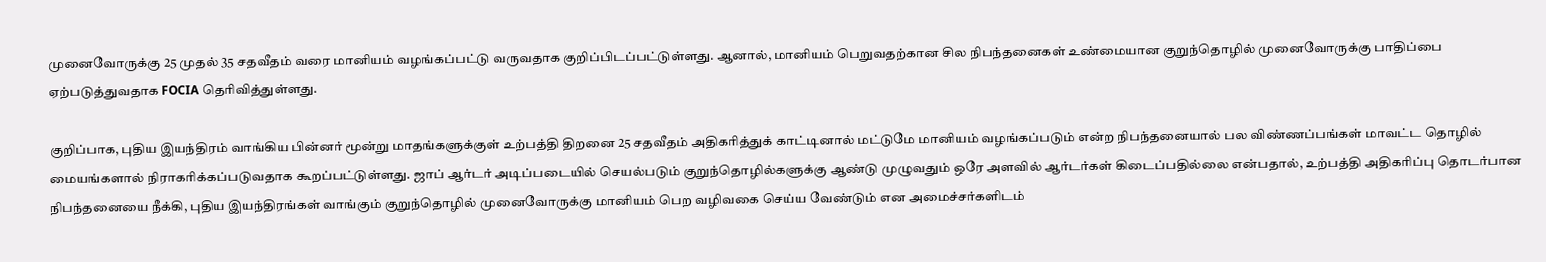முனைவோருக்கு 25 முதல் 35 சதவீதம் வரை மானியம் வழங்கப்பட்டு வருவதாக குறிப்பிடப்பட்டுள்ளது. ஆனால், மானியம் பெறுவதற்கான சில நிபந்தனைகள் உண்மையான குறுந்தொழில் முனைவோருக்கு பாதிப்பை ஏற்படுத்துவதாக FOCIA தெரிவித்துள்ளது.

குறிப்பாக, புதிய இயந்திரம் வாங்கிய பின்னர் மூன்று மாதங்களுக்குள் உற்பத்தி திறனை 25 சதவீதம் அதிகரித்துக் காட்டினால் மட்டுமே மானியம் வழங்கப்படும் என்ற நிபந்தனையால் பல விண்ணப்பங்கள் மாவட்ட தொழில் மையங்களால் நிராகரிக்கப்படுவதாக கூறப்பட்டுள்ளது. ஜாப் ஆர்டர் அடிப்படையில் செயல்படும் குறுந்தொழில்களுக்கு ஆண்டு முழுவதும் ஒரே அளவில் ஆர்டர்கள் கிடைப்பதில்லை என்பதால், உற்பத்தி அதிகரிப்பு தொடர்பான நிபந்தனையை நீக்கி, புதிய இயந்திரங்கள் வாங்கும் குறுந்தொழில் முனைவோருக்கு மானியம் பெற வழிவகை செய்ய வேண்டும் என அமைச்சர்களிடம்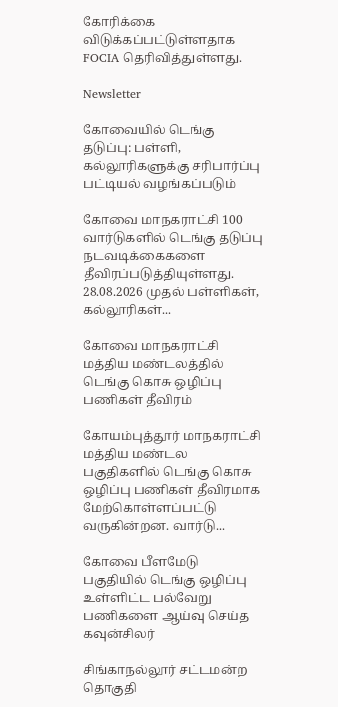கோரிக்கை விடுக்கப்பட்டுள்ளதாக FOCIA தெரிவித்துள்ளது.

Newsletter

கோவையில் டெங்கு தடுப்பு: பள்ளி, கல்லூரிகளுக்கு சரிபார்ப்பு பட்டியல் வழங்கப்படும்

கோவை மாநகராட்சி 100 வார்டுகளில் டெங்கு தடுப்பு நடவடிக்கைகளை தீவிரப்படுத்தியுள்ளது. 28.08.2026 முதல் பள்ளிகள், கல்லூரிகள்...

கோவை மாநகராட்சி மத்திய மண்டலத்தில் டெங்கு கொசு ஒழிப்பு பணிகள் தீவிரம்

கோயம்புத்தூர் மாநகராட்சி மத்திய மண்டல பகுதிகளில் டெங்கு கொசு ஒழிப்பு பணிகள் தீவிரமாக மேற்கொள்ளப்பட்டு வருகின்றன. வார்டு...

கோவை பீளமேடு பகுதியில் டெங்கு ஒழிப்பு உள்ளிட்ட பல்வேறு பணிகளை ஆய்வு செய்த கவுன்சிலர்

சிங்காநல்லூர் சட்டமன்ற தொகுதி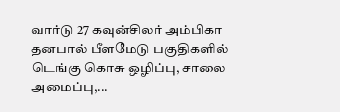வார்டு 27 கவுன்சிலர் அம்பிகா தனபால் பீளமேடு பகுதிகளில் டெங்கு கொசு ஒழிப்பு, சாலை அமைப்பு,...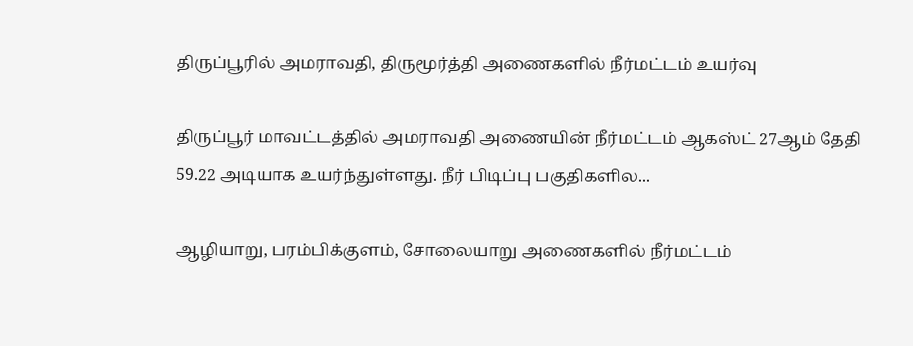திருப்பூரில் அமராவதி, திருமூர்த்தி அணைகளில் நீர்மட்டம் உயர்வு

திருப்பூர் மாவட்டத்தில் அமராவதி அணையின் நீர்மட்டம் ஆகஸ்ட் 27ஆம் தேதி 59.22 அடியாக உயர்ந்துள்ளது. நீர் பிடிப்பு பகுதிகளில...

ஆழியாறு, பரம்பிக்குளம், சோலையாறு அணைகளில் நீர்மட்டம்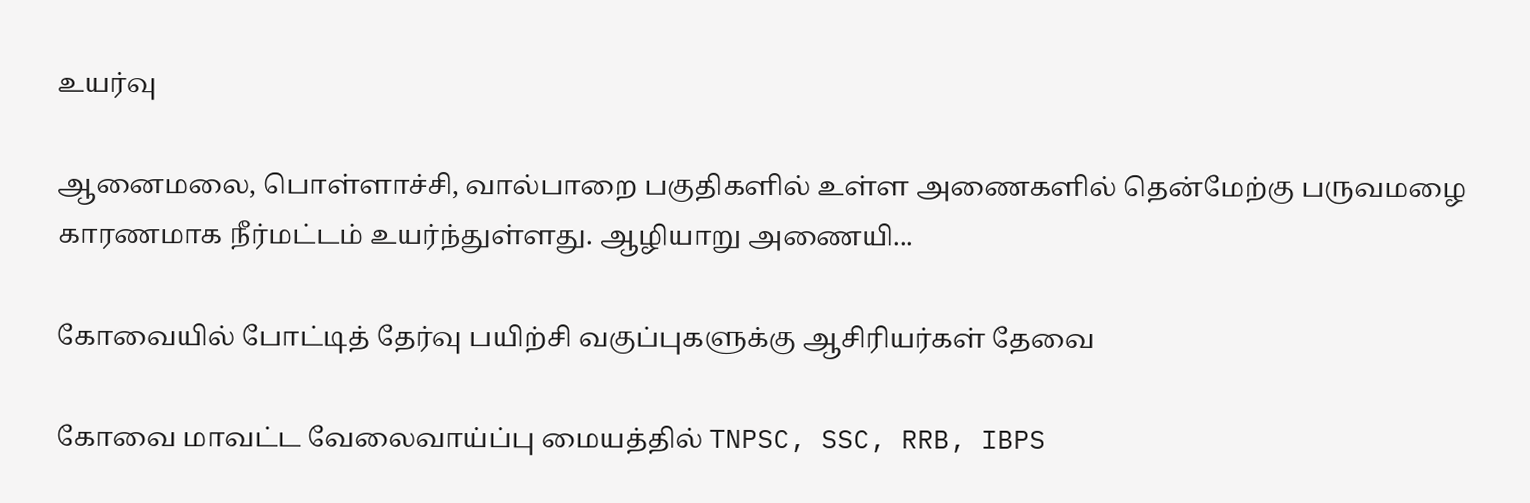உயர்வு

ஆனைமலை, பொள்ளாச்சி, வால்பாறை பகுதிகளில் உள்ள அணைகளில் தென்மேற்கு பருவமழை காரணமாக நீர்மட்டம் உயர்ந்துள்ளது. ஆழியாறு அணையி...

கோவையில் போட்டித் தேர்வு பயிற்சி வகுப்புகளுக்கு ஆசிரியர்கள் தேவை

கோவை மாவட்ட வேலைவாய்ப்பு மையத்தில் TNPSC, SSC, RRB, IBPS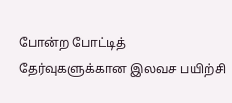போன்ற போட்டித் தேர்வுகளுக்கான இலவச பயிற்சி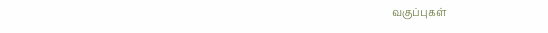வகுப்புகள்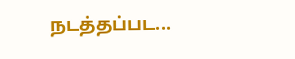நடத்தப்பட...